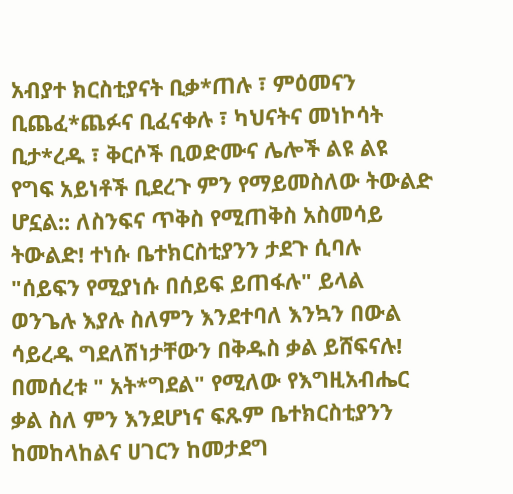አብያተ ክርስቲያናት ቢቃ*ጠሉ ፣ ምዕመናን ቢጨፈ*ጨፉና ቢፈናቀሉ ፣ ካህናትና መነኮሳት ቢታ*ረዱ ፣ ቅርሶች ቢወድሙና ሌሎች ልዩ ልዩ የግፍ አይነቶች ቢደረጉ ምን የማይመስለው ትውልድ ሆኗል:: ለስንፍና ጥቅስ የሚጠቅስ አስመሳይ ትውልድ! ተነሱ ቤተክርስቲያንን ታደጉ ሲባሉ "ሰይፍን የሚያነሱ በሰይፍ ይጠፋሉ" ይላል ወንጌሉ እያሉ ስለምን እንደተባለ እንኳን በውል ሳይረዱ ግደለሽነታቸውን በቅዱስ ቃል ይሸፍናሉ! በመሰረቱ " አት*ግደል" የሚለው የእግዚአብሔር ቃል ስለ ምን እንደሆነና ፍጹም ቤተክርስቲያንን ከመከላከልና ሀገርን ከመታደግ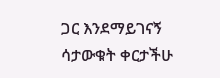ጋር እንደማይገናኝ ሳታውቁት ቀርታችሁ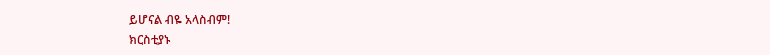ይሆናል ብዬ አላስብም!
ክርስቲያኑ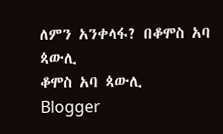ለምን አንቀላፋ? በቆሞስ አባ ጳውሊ
ቆሞስ አባ ጳውሊ
Blogger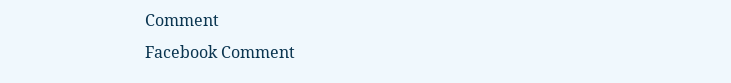Comment
Facebook Comment